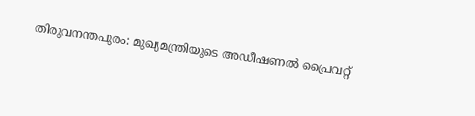തിരുവനന്തപുരം: മുഖ്യമന്ത്രിയുടെ അഡീഷണൽ പ്രൈവറ്റ്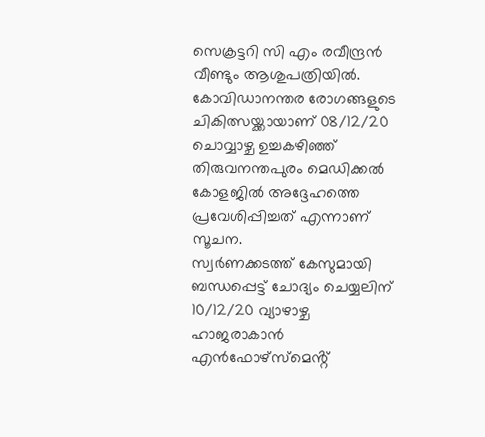സെക്രട്ടറി സി എം രവീന്ദ്രൻ വീണ്ടും ആശുപത്രിയിൽ. കോവിഡാനന്തര രോഗങ്ങളുടെ ചികിത്സയ്ക്കായാണ് 08/12/20 ചൊവ്വാഴ്ച ഉച്ചകഴിഞ്ഞ് തിരുവനന്തപുരം മെഡിക്കൽ കോളജിൽ അദ്ദേഹത്തെ പ്രവേശിപ്പിച്ചത് എന്നാണ് സൂചന.
സ്വർണക്കടത്ത് കേസുമായി ബന്ധപ്പെട്ട് ചോദ്യം ചെയ്യലിന് 10/12/20 വ്യാഴാഴ്ച ഹാജരാകാൻ എൻഫോഴ്സ്മെൻ്റ്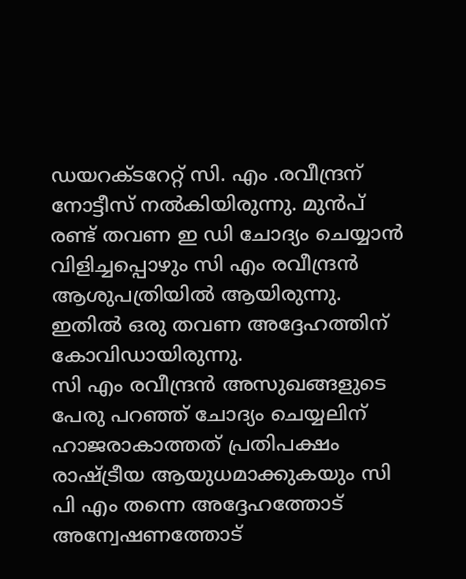ഡയറക്ടറേറ്റ് സി. എം .രവീന്ദ്രന് നോട്ടീസ് നൽകിയിരുന്നു. മുൻപ് രണ്ട് തവണ ഇ ഡി ചോദ്യം ചെയ്യാൻ വിളിച്ചപ്പൊഴും സി എം രവീന്ദ്രൻ ആശുപത്രിയിൽ ആയിരുന്നു. ഇതിൽ ഒരു തവണ അദ്ദേഹത്തിന് കോവിഡായിരുന്നു.
സി എം രവീന്ദ്രൻ അസുഖങ്ങളുടെ പേരു പറഞ്ഞ് ചോദ്യം ചെയ്യലിന് ഹാജരാകാത്തത് പ്രതിപക്ഷം രാഷ്ട്രീയ ആയുധമാക്കുകയും സി പി എം തന്നെ അദ്ദേഹത്തോട് അന്വേഷണത്തോട്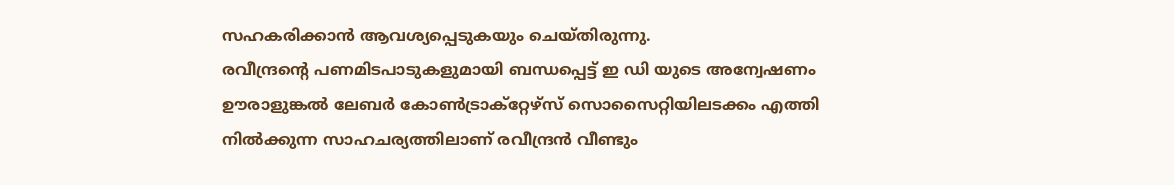സഹകരിക്കാൻ ആവശ്യപ്പെടുകയും ചെയ്തിരുന്നു.
രവീന്ദ്രൻ്റെ പണമിടപാടുകളുമായി ബന്ധപ്പെട്ട് ഇ ഡി യുടെ അന്വേഷണം ഊരാളുങ്കൽ ലേബർ കോൺട്രാക്റ്റേഴ്സ് സൊസൈറ്റിയിലടക്കം എത്തി നിൽക്കുന്ന സാഹചര്യത്തിലാണ് രവീന്ദ്രൻ വീണ്ടും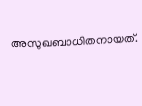അസുഖബാധിതനായത്.